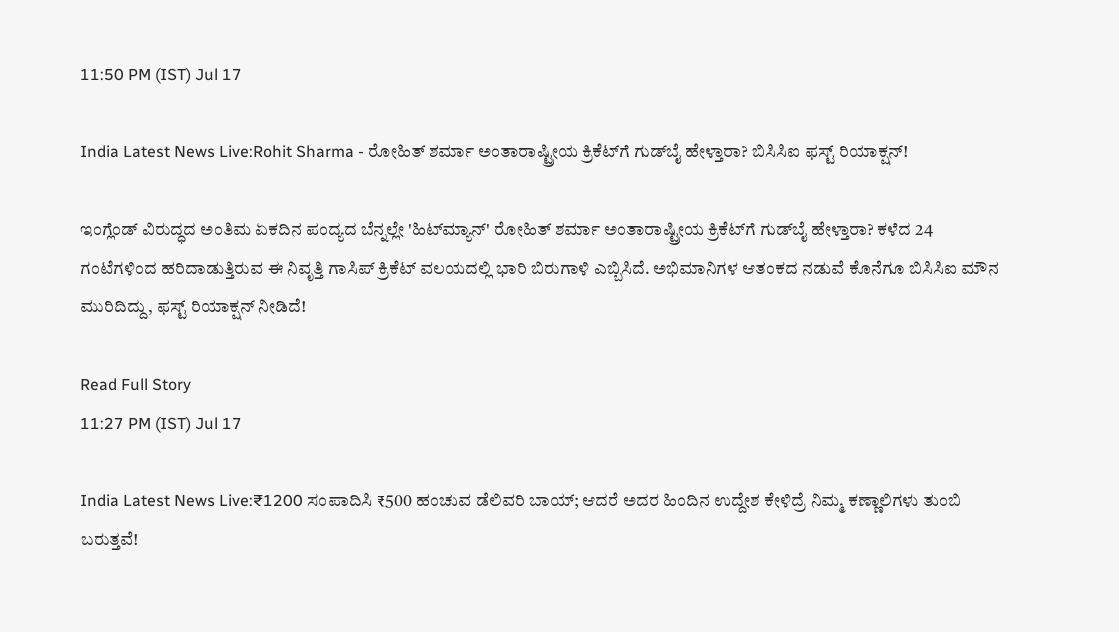11:50 PM (IST) Jul 17

India Latest News Live:Rohit Sharma - ರೋಹಿತ್ ಶರ್ಮಾ ಅಂತಾರಾಷ್ಟ್ರೀಯ ಕ್ರಿಕೆಟ್‌ಗೆ ಗುಡ್‌ಬೈ ಹೇಳ್ತಾರಾ? ಬಿಸಿಸಿಐ ಫಸ್ಟ್‌ ರಿಯಾಕ್ಷನ್‌!

ಇಂಗ್ಲೆಂಡ್ ವಿರುದ್ಧದ ಅಂತಿಮ ಏಕದಿನ ಪಂದ್ಯದ ಬೆನ್ನಲ್ಲೇ 'ಹಿಟ್‌ಮ್ಯಾನ್' ರೋಹಿತ್ ಶರ್ಮಾ ಅಂತಾರಾಷ್ಟ್ರೀಯ ಕ್ರಿಕೆಟ್‌ಗೆ ಗುಡ್‌ಬೈ ಹೇಳ್ತಾರಾ? ಕಳೆದ 24 ಗಂಟೆಗಳಿಂದ ಹರಿದಾಡುತ್ತಿರುವ ಈ ನಿವೃತ್ತಿ ಗಾಸಿಪ್‌ ಕ್ರಿಕೆಟ್ ವಲಯದಲ್ಲಿ ಭಾರಿ ಬಿರುಗಾಳಿ ಎಬ್ಬಿಸಿದೆ. ಅಭಿಮಾನಿಗಳ ಆತಂಕದ ನಡುವೆ ಕೊನೆಗೂ ಬಿಸಿಸಿಐ ಮೌನ ಮುರಿದಿದ್ದು, ಫಸ್ಟ್‌ ರಿಯಾಕ್ಷನ್‌ ನೀಡಿದೆ!

Read Full Story
11:27 PM (IST) Jul 17

India Latest News Live:₹1200 ಸಂಪಾದಿಸಿ ₹500 ಹಂಚುವ ಡೆಲಿವರಿ ಬಾಯ್; ಆದರೆ ಅದರ ಹಿಂದಿನ ಉದ್ದೇಶ ಕೇಳಿದ್ರೆ ನಿಮ್ಮ ಕಣ್ಣಾಲಿಗಳು ತುಂಬಿ ಬರುತ್ತವೆ!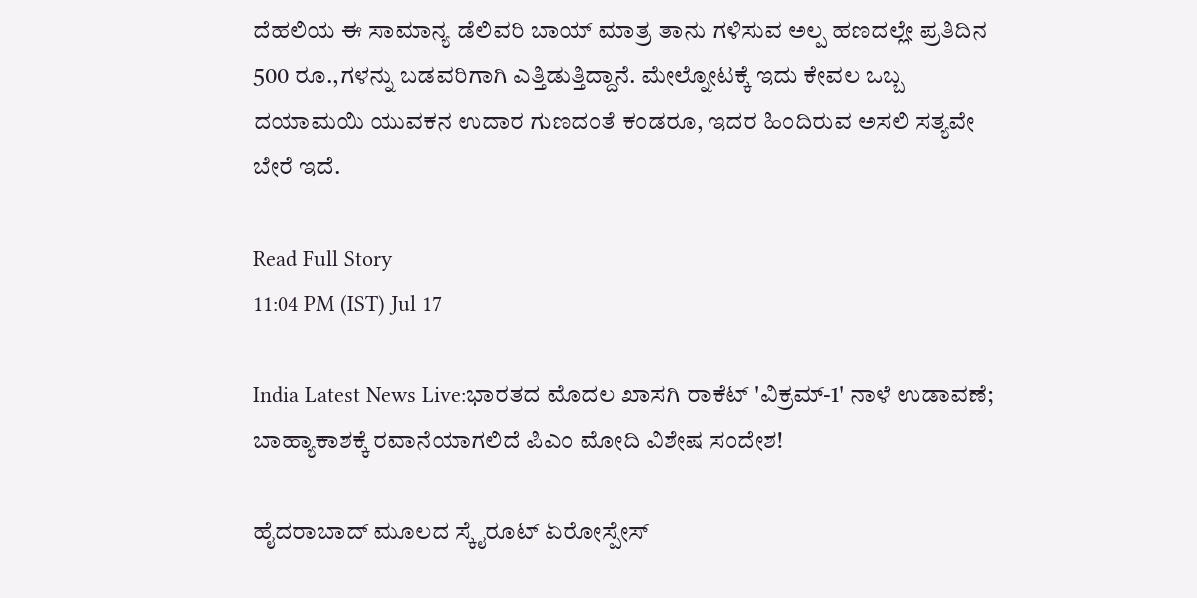ದೆಹಲಿಯ ಈ ಸಾಮಾನ್ಯ ಡೆಲಿವರಿ ಬಾಯ್ ಮಾತ್ರ ತಾನು ಗಳಿಸುವ ಅಲ್ಪ ಹಣದಲ್ಲೇ ಪ್ರತಿದಿನ 500 ರೂ.,ಗಳನ್ನು ಬಡವರಿಗಾಗಿ ಎತ್ತಿಡುತ್ತಿದ್ದಾನೆ. ಮೇಲ್ನೋಟಕ್ಕೆ ಇದು ಕೇವಲ ಒಬ್ಬ ದಯಾಮಯಿ ಯುವಕನ ಉದಾರ ಗುಣದಂತೆ ಕಂಡರೂ, ಇದರ ಹಿಂದಿರುವ ಅಸಲಿ ಸತ್ಯವೇ ಬೇರೆ ಇದೆ.

Read Full Story
11:04 PM (IST) Jul 17

India Latest News Live:ಭಾರತದ ಮೊದಲ ಖಾಸಗಿ ರಾಕೆಟ್‌ 'ವಿಕ್ರಮ್-1' ನಾಳೆ ಉಡಾವಣೆ; ಬಾಹ್ಯಾಕಾಶಕ್ಕೆ ರವಾನೆಯಾಗಲಿದೆ ಪಿಎಂ ಮೋದಿ ವಿಶೇಷ ಸಂದೇಶ!

ಹೈದರಾಬಾದ್ ಮೂಲದ ಸ್ಕೈರೂಟ್ ಏರೋಸ್ಪೇಸ್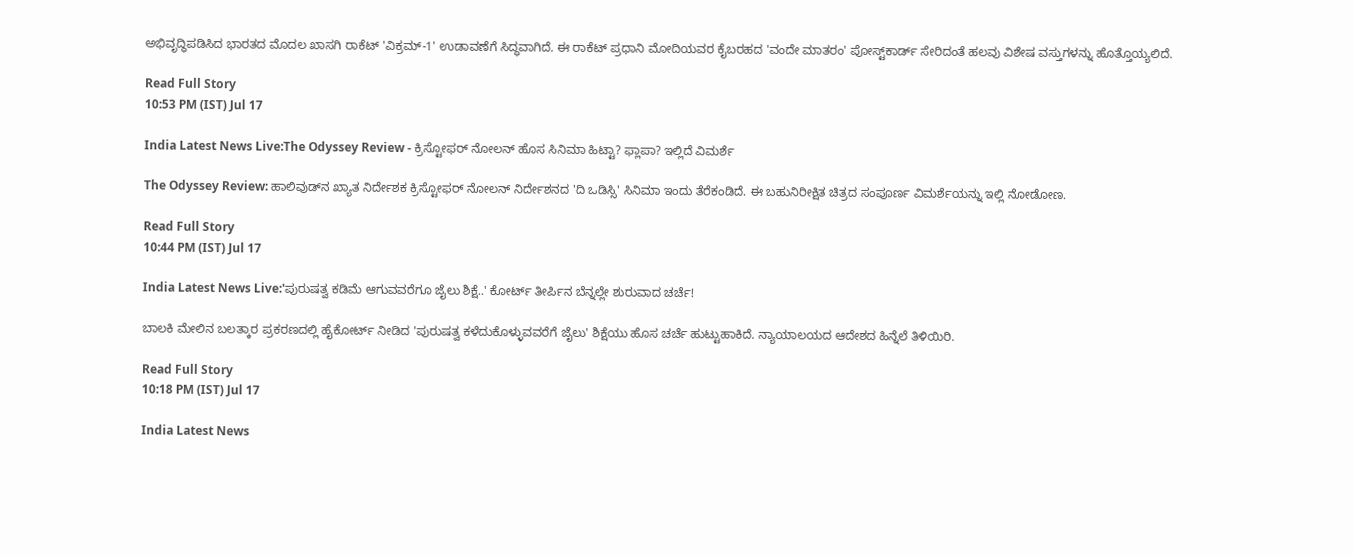ಅಭಿವೃದ್ಧಿಪಡಿಸಿದ ಭಾರತದ ಮೊದಲ ಖಾಸಗಿ ರಾಕೆಟ್ 'ವಿಕ್ರಮ್-1' ಉಡಾವಣೆಗೆ ಸಿದ್ಧವಾಗಿದೆ. ಈ ರಾಕೆಟ್ ಪ್ರಧಾನಿ ಮೋದಿಯವರ ಕೈಬರಹದ 'ವಂದೇ ಮಾತರಂ' ಪೋಸ್ಟ್‌ಕಾರ್ಡ್ ಸೇರಿದಂತೆ ಹಲವು ವಿಶೇಷ ವಸ್ತುಗಳನ್ನು ಹೊತ್ತೊಯ್ಯಲಿದೆ.

Read Full Story
10:53 PM (IST) Jul 17

India Latest News Live:The Odyssey Review - ಕ್ರಿಸ್ಟೋಫರ್ ನೋಲನ್ ಹೊಸ ಸಿನಿಮಾ ಹಿಟ್ಟಾ? ಫ್ಲಾಪಾ? ಇಲ್ಲಿದೆ ವಿಮರ್ಶೆ

The Odyssey Review: ಹಾಲಿವುಡ್‌ನ ಖ್ಯಾತ ನಿರ್ದೇಶಕ ಕ್ರಿಸ್ಟೋಫರ್ ನೋಲನ್ ನಿರ್ದೇಶನದ 'ದಿ ಒಡಿಸ್ಸಿ' ಸಿನಿಮಾ ಇಂದು ತೆರೆಕಂಡಿದೆ. ಈ ಬಹುನಿರೀಕ್ಷಿತ ಚಿತ್ರದ ಸಂಪೂರ್ಣ ವಿಮರ್ಶೆಯನ್ನು ಇಲ್ಲಿ ನೋಡೋಣ.

Read Full Story
10:44 PM (IST) Jul 17

India Latest News Live:'ಪುರುಷತ್ವ ಕಡಿಮೆ ಆಗುವವರೆಗೂ ಜೈಲು ಶಿಕ್ಷೆ..' ಕೋರ್ಟ್‌ ತೀರ್ಪಿನ ಬೆನ್ನಲ್ಲೇ ಶುರುವಾದ ಚರ್ಚೆ!

ಬಾಲಕಿ ಮೇಲಿನ ಬಲತ್ಕಾರ ಪ್ರಕರಣದಲ್ಲಿ ಹೈಕೋರ್ಟ್ ನೀಡಿದ 'ಪುರುಷತ್ವ ಕಳೆದುಕೊಳ್ಳುವವರೆಗೆ ಜೈಲು' ಶಿಕ್ಷೆಯು ಹೊಸ ಚರ್ಚೆ ಹುಟ್ಟುಹಾಕಿದೆ. ನ್ಯಾಯಾಲಯದ ಆದೇಶದ ಹಿನ್ನೆಲೆ ತಿಳಿಯಿರಿ.

Read Full Story
10:18 PM (IST) Jul 17

India Latest News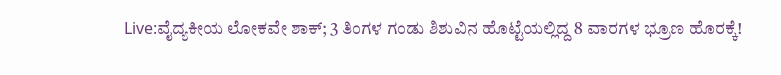Live:ವೈದ್ಯಕೀಯ ಲೋಕವೇ ಶಾಕ್; 3 ತಿಂಗಳ ಗಂಡು ಶಿಶುವಿನ ಹೊಟ್ಟೆಯಲ್ಲಿದ್ದ 8 ವಾರಗಳ ಭ್ರೂಣ ಹೊರಕ್ಕೆ!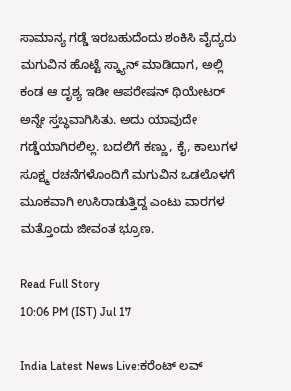ಸಾಮಾನ್ಯ ಗಡ್ಡೆ ಇರಬಹುದೆಂದು ಶಂಕಿಸಿ ವೈದ್ಯರು ಮಗುವಿನ ಹೊಟ್ಟೆ ಸ್ಕ್ಯಾನ್ ಮಾಡಿದಾಗ, ಅಲ್ಲಿ ಕಂಡ ಆ ದೃಶ್ಯ ಇಡೀ ಆಪರೇಷನ್ ಥಿಯೇಟರ್ ಅನ್ನೇ ಸ್ತಬ್ಧವಾಗಿಸಿತು. ಅದು ಯಾವುದೇ ಗಡ್ಡೆಯಾಗಿರಲಿಲ್ಲ. ಬದಲಿಗೆ ಕಣ್ಣು, ಕೈ, ಕಾಲುಗಳ ಸೂಕ್ಷ್ಮ ರಚನೆಗಳೊಂದಿಗೆ ಮಗುವಿನ ಒಡಲೊಳಗೆ ಮೂಕವಾಗಿ ಉಸಿರಾಡುತ್ತಿದ್ದ ಎಂಟು ವಾರಗಳ ಮತ್ತೊಂದು ಜೀವಂತ ಭ್ರೂಣ.

Read Full Story
10:06 PM (IST) Jul 17

India Latest News Live:ಕರೆಂಟ್ ಲವ್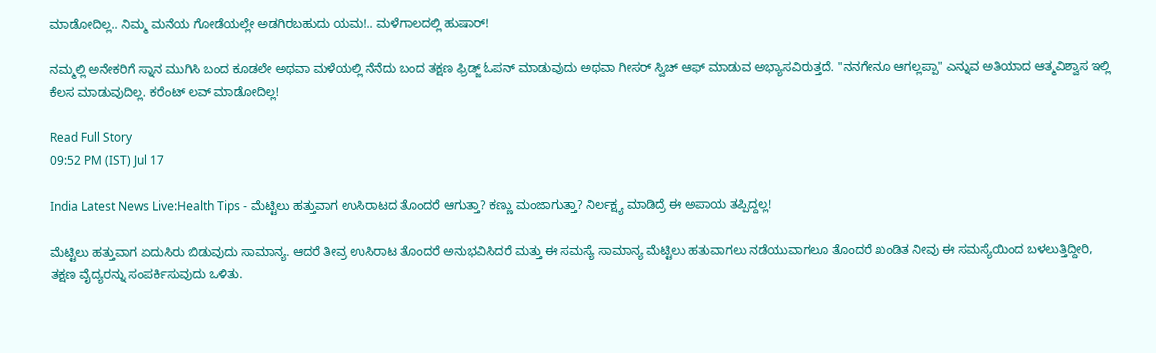ಮಾಡೋದಿಲ್ಲ.. ನಿಮ್ಮ ಮನೆಯ ಗೋಡೆಯಲ್ಲೇ ಅಡಗಿರಬಹುದು ಯಮ!.. ಮಳೆಗಾಲದಲ್ಲಿ ಹುಷಾರ್!

ನಮ್ಮಲ್ಲಿ ಅನೇಕರಿಗೆ ಸ್ನಾನ ಮುಗಿಸಿ ಬಂದ ಕೂಡಲೇ ಅಥವಾ ಮಳೆಯಲ್ಲಿ ನೆನೆದು ಬಂದ ತಕ್ಷಣ ಫ್ರಿಡ್ಜ್ ಓಪನ್ ಮಾಡುವುದು ಅಥವಾ ಗೀಸರ್ ಸ್ವಿಚ್ ಆಫ್ ಮಾಡುವ ಅಭ್ಯಾಸವಿರುತ್ತದೆ. "ನನಗೇನೂ ಆಗಲ್ಲಪ್ಪಾ" ಎನ್ನುವ ಅತಿಯಾದ ಆತ್ಮವಿಶ್ವಾಸ ಇಲ್ಲಿ ಕೆಲಸ ಮಾಡುವುದಿಲ್ಲ. ಕರೆಂಟ್ ಲವ್ ಮಾಡೋದಿಲ್ಲ!

Read Full Story
09:52 PM (IST) Jul 17

India Latest News Live:Health Tips - ಮೆಟ್ಟಿಲು ಹತ್ತುವಾಗ ಉಸಿರಾಟದ ತೊಂದರೆ ಆಗುತ್ತಾ? ಕಣ್ಣು ಮಂಜಾಗುತ್ತಾ? ನಿರ್ಲಕ್ಷ್ಯ ಮಾಡಿದ್ರೆ ಈ ಅಪಾಯ ತಪ್ಪಿದ್ದಲ್ಲ!

ಮೆಟ್ಟಿಲು ಹತ್ತುವಾಗ ಏದುಸಿರು ಬಿಡುವುದು ಸಾಮಾನ್ಯ. ಆದರೆ ತೀವ್ರ ಉಸಿರಾಟ ತೊಂದರೆ ಅನುಭವಿಸಿದರೆ ಮತ್ತು ಈ ಸಮಸ್ಯೆ ಸಾಮಾನ್ಯ ಮೆಟ್ಟಿಲು ಹತುವಾಗಲು ನಡೆಯುವಾಗಲೂ ತೊಂದರೆ ಖಂಡಿತ ನೀವು ಈ ಸಮಸ್ಯೆಯಿಂದ ಬಳಲುತ್ತಿದ್ದೀರಿ, ತಕ್ಷಣ ವೈದ್ಯರನ್ನು ಸಂಪರ್ಕಿಸುವುದು ಒಳಿತು.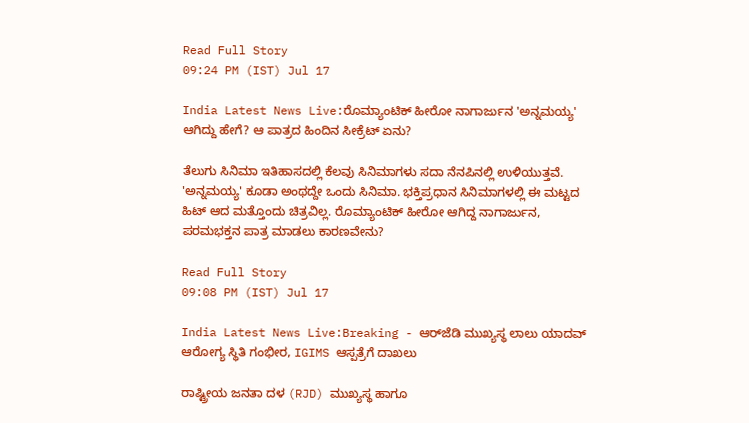Read Full Story
09:24 PM (IST) Jul 17

India Latest News Live:ರೊಮ್ಯಾಂಟಿಕ್ ಹೀರೋ ನಾಗಾರ್ಜುನ 'ಅನ್ನಮಯ್ಯ' ಆಗಿದ್ದು ಹೇಗೆ? ಆ ಪಾತ್ರದ ಹಿಂದಿನ ಸೀಕ್ರೆಟ್ ಏನು?

ತೆಲುಗು ಸಿನಿಮಾ ಇತಿಹಾಸದಲ್ಲಿ ಕೆಲವು ಸಿನಿಮಾಗಳು ಸದಾ ನೆನಪಿನಲ್ಲಿ ಉಳಿಯುತ್ತವೆ. 'ಅನ್ನಮಯ್ಯ' ಕೂಡಾ ಅಂಥದ್ದೇ ಒಂದು ಸಿನಿಮಾ. ಭಕ್ತಿಪ್ರಧಾನ ಸಿನಿಮಾಗಳಲ್ಲಿ ಈ ಮಟ್ಟದ ಹಿಟ್ ಆದ ಮತ್ತೊಂದು ಚಿತ್ರವಿಲ್ಲ. ರೊಮ್ಯಾಂಟಿಕ್ ಹೀರೋ ಆಗಿದ್ದ ನಾಗಾರ್ಜುನ, ಪರಮಭಕ್ತನ ಪಾತ್ರ ಮಾಡಲು ಕಾರಣವೇನು?

Read Full Story
09:08 PM (IST) Jul 17

India Latest News Live:Breaking - ಆರ್‌ಜೆಡಿ ಮುಖ್ಯಸ್ಥ ಲಾಲು ಯಾದವ್ ಆರೋಗ್ಯ ಸ್ಥಿತಿ ಗಂಭೀರ, IGIMS ಆಸ್ಪತ್ರೆಗೆ ದಾಖಲು

ರಾಷ್ಟ್ರೀಯ ಜನತಾ ದಳ (RJD) ಮುಖ್ಯಸ್ಥ ಹಾಗೂ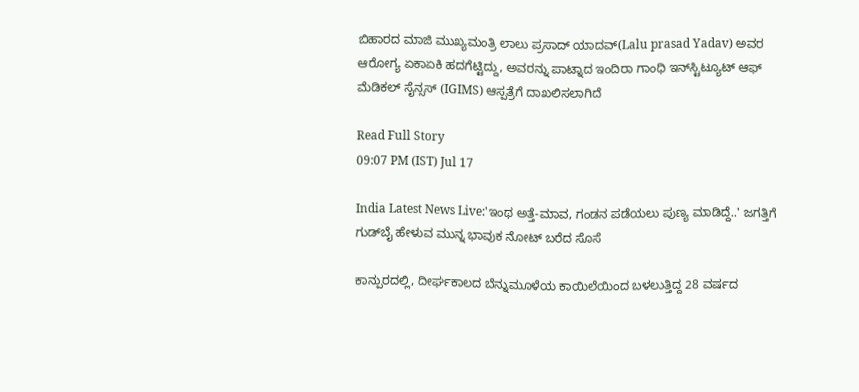ಬಿಹಾರದ ಮಾಜಿ ಮುಖ್ಯಮಂತ್ರಿ ಲಾಲು ಪ್ರಸಾದ್ ಯಾದವ್(Lalu prasad Yadav) ಅವರ ಆರೋಗ್ಯ ಏಕಾಏಕಿ ಹದಗೆಟ್ಟಿದ್ದು, ಅವರನ್ನು ಪಾಟ್ನಾದ ಇಂದಿರಾ ಗಾಂಧಿ ಇನ್‌ಸ್ಟಿಟ್ಯೂಟ್ ಆಫ್ ಮೆಡಿಕಲ್ ಸೈನ್ಸಸ್ (IGIMS) ಆಸ್ಪತ್ರೆಗೆ ದಾಖಲಿಸಲಾಗಿದೆ

Read Full Story
09:07 PM (IST) Jul 17

India Latest News Live:'ಇಂಥ ಅತ್ತೆ-ಮಾವ, ಗಂಡನ ಪಡೆಯಲು ಪುಣ್ಯ ಮಾಡಿದ್ದೆ..' ಜಗತ್ತಿಗೆ ಗುಡ್‌ಬೈ ಹೇಳುವ ಮುನ್ನ ಭಾವುಕ ನೋಟ್‌ ಬರೆದ ಸೊಸೆ

ಕಾನ್ಪುರದಲ್ಲಿ, ದೀರ್ಘಕಾಲದ ಬೆನ್ನುಮೂಳೆಯ ಕಾಯಿಲೆಯಿಂದ ಬಳಲುತ್ತಿದ್ದ 28 ವರ್ಷದ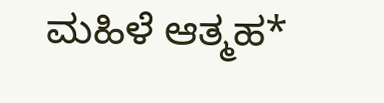ಮಹಿಳೆ ಆತ್ಮಹ*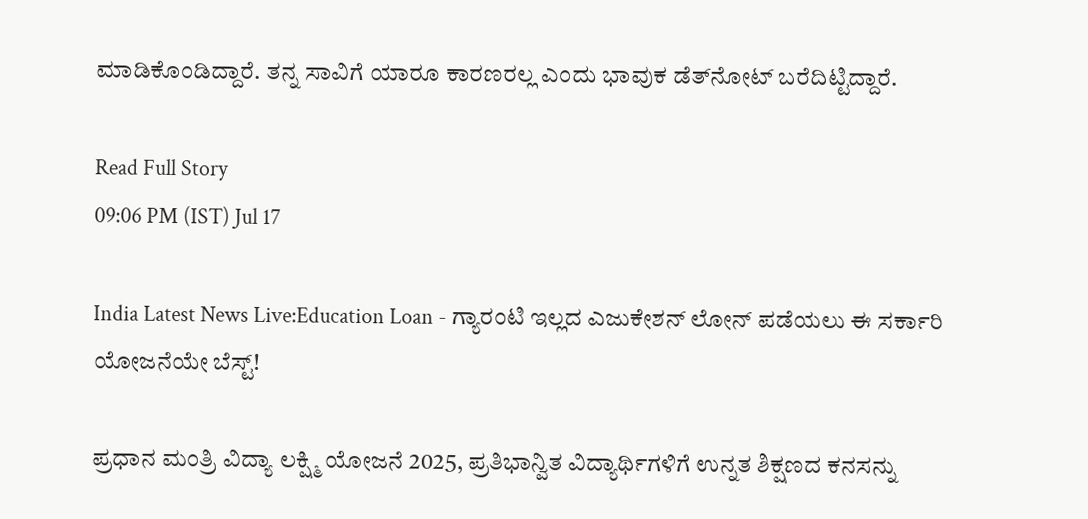ಮಾಡಿಕೊಂಡಿದ್ದಾರೆ. ತನ್ನ ಸಾವಿಗೆ ಯಾರೂ ಕಾರಣರಲ್ಲ ಎಂದು ಭಾವುಕ ಡೆತ್‌ನೋಟ್ ಬರೆದಿಟ್ಟಿದ್ದಾರೆ.

Read Full Story
09:06 PM (IST) Jul 17

India Latest News Live:Education Loan - ಗ್ಯಾರಂಟಿ ಇಲ್ಲದ ಎಜುಕೇಶನ್ ಲೋನ್ ಪಡೆಯಲು ಈ ಸರ್ಕಾರಿ ಯೋಜನೆಯೇ ಬೆಸ್ಟ್!

ಪ್ರಧಾನ ಮಂತ್ರಿ ವಿದ್ಯಾ ಲಕ್ಷ್ಮಿ ಯೋಜನೆ 2025, ಪ್ರತಿಭಾನ್ವಿತ ವಿದ್ಯಾರ್ಥಿಗಳಿಗೆ ಉನ್ನತ ಶಿಕ್ಷಣದ ಕನಸನ್ನು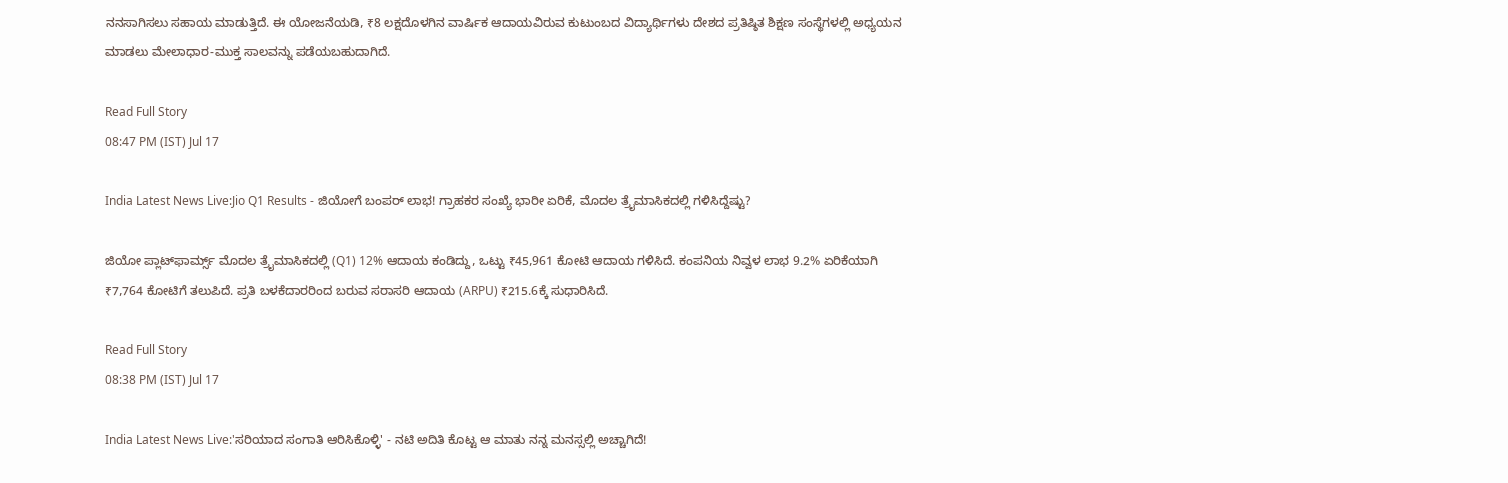ನನಸಾಗಿಸಲು ಸಹಾಯ ಮಾಡುತ್ತಿದೆ. ಈ ಯೋಜನೆಯಡಿ, ₹8 ಲಕ್ಷದೊಳಗಿನ ವಾರ್ಷಿಕ ಆದಾಯವಿರುವ ಕುಟುಂಬದ ವಿದ್ಯಾರ್ಥಿಗಳು ದೇಶದ ಪ್ರತಿಷ್ಠಿತ ಶಿಕ್ಷಣ ಸಂಸ್ಥೆಗಳಲ್ಲಿ ಅಧ್ಯಯನ ಮಾಡಲು ಮೇಲಾಧಾರ-ಮುಕ್ತ ಸಾಲವನ್ನು ಪಡೆಯಬಹುದಾಗಿದೆ.

Read Full Story
08:47 PM (IST) Jul 17

India Latest News Live:Jio Q1 Results - ಜಿಯೋಗೆ ಬಂಪರ್ ಲಾಭ! ಗ್ರಾಹಕರ ಸಂಖ್ಯೆ ಭಾರೀ ಏರಿಕೆ, ಮೊದಲ ತ್ರೈಮಾಸಿಕದಲ್ಲಿ ಗಳಿಸಿದ್ದೆಷ್ಟು?

ಜಿಯೋ ಪ್ಲಾಟ್‌ಫಾರ್ಮ್ಸ್ ಮೊದಲ ತ್ರೈಮಾಸಿಕದಲ್ಲಿ (Q1) 12% ಆದಾಯ ಕಂಡಿದ್ದು, ಒಟ್ಟು ₹45,961 ಕೋಟಿ ಆದಾಯ ಗಳಿಸಿದೆ. ಕಂಪನಿಯ ನಿವ್ವಳ ಲಾಭ 9.2% ಏರಿಕೆಯಾಗಿ ₹7,764 ಕೋಟಿಗೆ ತಲುಪಿದೆ. ಪ್ರತಿ ಬಳಕೆದಾರರಿಂದ ಬರುವ ಸರಾಸರಿ ಆದಾಯ (ARPU) ₹215.6ಕ್ಕೆ ಸುಧಾರಿಸಿದೆ.

Read Full Story
08:38 PM (IST) Jul 17

India Latest News Live:'ಸರಿಯಾದ ಸಂಗಾತಿ ಆರಿಸಿಕೊಳ್ಳಿ' - ನಟಿ ಅದಿತಿ ಕೊಟ್ಟ ಆ ಮಾತು ನನ್ನ ಮನಸ್ಸಲ್ಲಿ ಅಚ್ಚಾಗಿದೆ!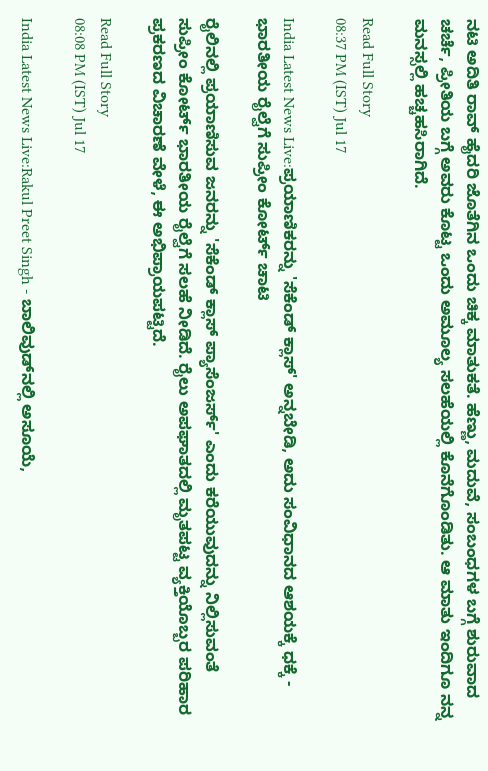ನಟಿ ಅದಿತಿ ರಾವ್ ಹೈದರಿ ಜೊತೆಗಿನ ಒಂದು ಚಿಕ್ಕ ಮಾತುಕತೆ. ಹೆಣ್ಣು, ಮದುವೆ, ಸಂಬಂಧಗಳ ಬಗ್ಗೆ ಶುರುವಾದ ಚರ್ಚೆ, ಪ್ರೀತಿಯ ಬಗ್ಗೆ ಅವರು ಕೊಟ್ಟ ಒಂದು ಅಮೂಲ್ಯ ಸಲಹೆಯಲ್ಲಿ ಕೊನೆಗೊಂಡಿತು. ಆ ಮಾತು ಇಂದಿಗೂ ನನ್ನ ಮನಸ್ಸಲ್ಲಿ ಹಚ್ಚಹಸಿರಾಗಿದೆ.

Read Full Story
08:37 PM (IST) Jul 17

India Latest News Live:ಪ್ರಯಾಣಿಕರನ್ನು 'ಸೆಕೆಂಡ್ ಕ್ಲಾಸ್' ಅನ್ನಬೇಡಿ, ಅದು ಸಂವಿಧಾನದ ಆಶಯಕ್ಕೆ ಧಕ್ಕೆ - ಭಾರತೀಯ ರೈಲ್ವೆಗೆ ಸುಪ್ರೀಂ ಕೋರ್ಟ್ ಚಾಟಿ

ರೈಲಿನಲ್ಲಿ ಪ್ರಯಾಣಿಸುವ ಜನರನ್ನು 'ಸೆಕೆಂಡ್ ಕ್ಲಾಸ್ ಪ್ಯಾಸೆಂಜರ್ಸ್' ಎಂದು ಕರೆಯುವುದನ್ನು ನಿಲ್ಲಿಸುವಂತೆ ಸುಪ್ರೀಂ ಕೋರ್ಟ್ ಭಾರತೀಯ ರೈಲ್ವೆಗೆ ಸಲಹೆ ನೀಡಿದೆ. ರೈಲು ಅಪಘಾತದಲ್ಲಿ ಮೃತಪಟ್ಟ ವ್ಯಕ್ತಿಯೊಬ್ಬರ ಪರಿಹಾರ ಪ್ರಕರಣದ ವಿಚಾರಣೆ ವೇಳೆ, ಈ ಅಭಿಪ್ರಾಯಪಟ್ಟಿದೆ.

Read Full Story
08:08 PM (IST) Jul 17

India Latest News Live:Rakul Preet Singh - ಬಾಲಿವುಡ್‌ನಲ್ಲಿ ಅಸೂಯೆ,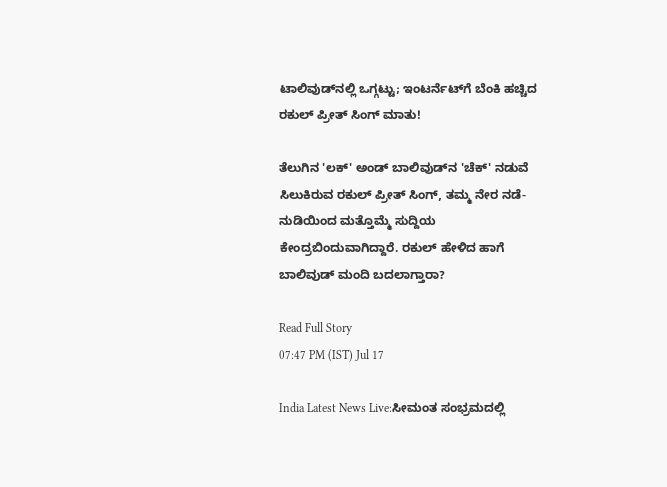ಟಾಲಿವುಡ್‌ನಲ್ಲಿ ಒಗ್ಗಟ್ಟು; ಇಂಟರ್ನೆಟ್‌ಗೆ ಬೆಂಕಿ ಹಚ್ಚಿದ ರಕುಲ್ ಪ್ರೀತ್ ಸಿಂಗ್ ಮಾತು!

ತೆಲುಗಿನ 'ಲಕ್' ಅಂಡ್ ಬಾಲಿವುಡ್‌ನ 'ಚೆಕ್' ನಡುವೆ ಸಿಲುಕಿರುವ ರಕುಲ್ ಪ್ರೀತ್ ಸಿಂಗ್, ತಮ್ಮ ನೇರ ನಡೆ-ನುಡಿಯಿಂದ ಮತ್ತೊಮ್ಮೆ ಸುದ್ದಿಯ ಕೇಂದ್ರಬಿಂದುವಾಗಿದ್ದಾರೆ. ರಕುಲ್ ಹೇಳಿದ ಹಾಗೆ ಬಾಲಿವುಡ್ ಮಂದಿ ಬದಲಾಗ್ತಾರಾ?

Read Full Story
07:47 PM (IST) Jul 17

India Latest News Live:ಸೀಮಂತ ಸಂಭ್ರಮದಲ್ಲಿ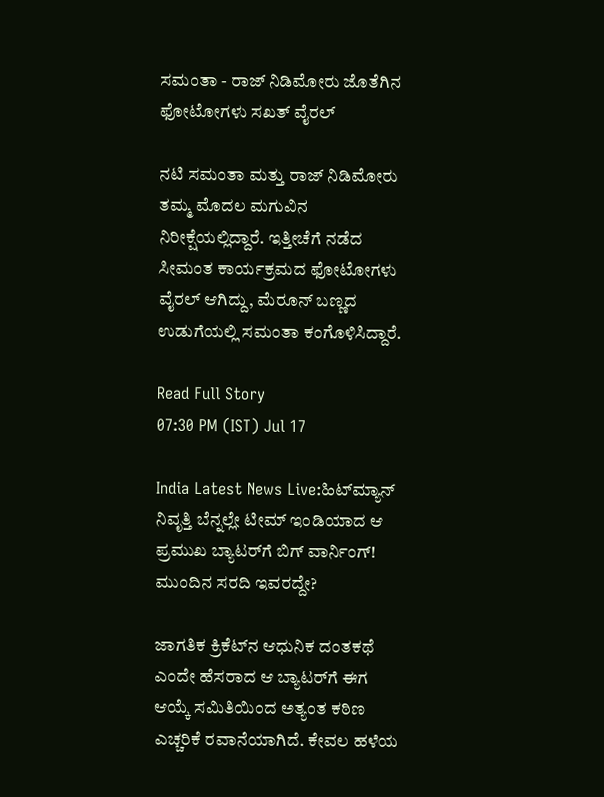ಸಮಂತಾ - ರಾಜ್ ನಿಡಿಮೋರು ಜೊತೆಗಿನ ಫೋಟೋಗಳು ಸಖತ್ ವೈರಲ್

ನಟಿ ಸಮಂತಾ ಮತ್ತು ರಾಜ್ ನಿಡಿಮೋರು ತಮ್ಮ ಮೊದಲ ಮಗುವಿನ ನಿರೀಕ್ಷೆಯಲ್ಲಿದ್ದಾರೆ. ಇತ್ತೀಚೆಗೆ ನಡೆದ ಸೀಮಂತ ಕಾರ್ಯಕ್ರಮದ ಫೋಟೋಗಳು ವೈರಲ್ ಆಗಿದ್ದು, ಮೆರೂನ್ ಬಣ್ಣದ ಉಡುಗೆಯಲ್ಲಿ ಸಮಂತಾ ಕಂಗೊಳಿಸಿದ್ದಾರೆ.

Read Full Story
07:30 PM (IST) Jul 17

India Latest News Live:ಹಿಟ್‌ಮ್ಯಾನ್‌ ನಿವೃತ್ತಿ ಬೆನ್ನಲ್ಲೇ ಟೀಮ್ ಇಂಡಿಯಾದ ಆ ಪ್ರಮುಖ ಬ್ಯಾಟರ್‌ಗೆ ಬಿಗ್ ವಾರ್ನಿಂಗ್! ಮುಂದಿನ ಸರದಿ ಇವರದ್ದೇ?

ಜಾಗತಿಕ ಕ್ರಿಕೆಟ್‌ನ ಆಧುನಿಕ ದಂತಕಥೆ ಎಂದೇ ಹೆಸರಾದ ಆ ಬ್ಯಾಟರ್‌ಗೆ ಈಗ ಆಯ್ಕೆ ಸಮಿತಿಯಿಂದ ಅತ್ಯಂತ ಕಠಿಣ ಎಚ್ಚರಿಕೆ ರವಾನೆಯಾಗಿದೆ. ಕೇವಲ ಹಳೆಯ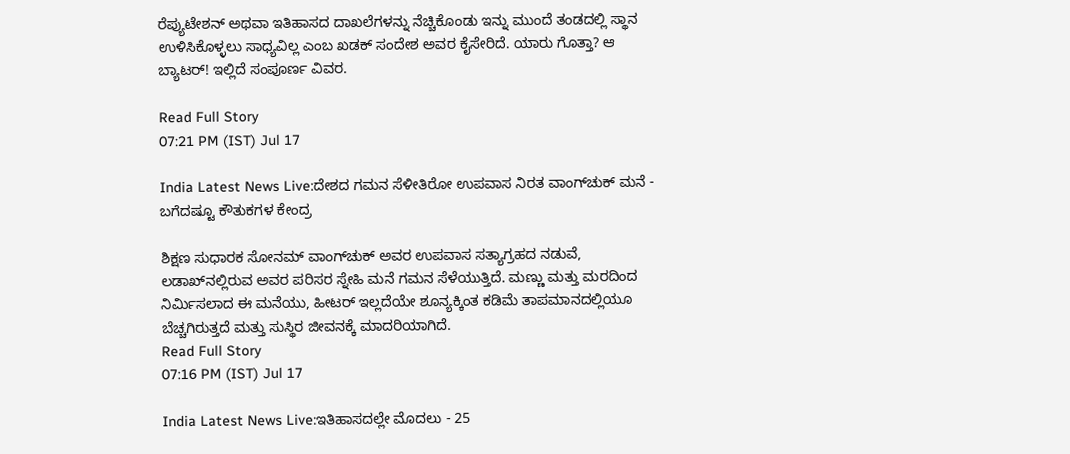ರೆಪ್ಯುಟೇಶನ್ ಅಥವಾ ಇತಿಹಾಸದ ದಾಖಲೆಗಳನ್ನು ನೆಚ್ಚಿಕೊಂಡು ಇನ್ನು ಮುಂದೆ ತಂಡದಲ್ಲಿ ಸ್ಥಾನ ಉಳಿಸಿಕೊಳ್ಳಲು ಸಾಧ್ಯವಿಲ್ಲ ಎಂಬ ಖಡಕ್ ಸಂದೇಶ ಅವರ ಕೈಸೇರಿದೆ. ಯಾರು ಗೊತ್ತಾ? ಆ ಬ್ಯಾಟರ್‌! ಇಲ್ಲಿದೆ ಸಂಪೂರ್ಣ ವಿವರ.

Read Full Story
07:21 PM (IST) Jul 17

India Latest News Live:ದೇಶದ ಗಮನ ಸೆಳೀತಿರೋ ಉಪವಾಸ ನಿರತ ವಾಂಗ್‌ಚುಕ್ ಮನೆ - ಬಗೆದಷ್ಟೂ ಕೌತುಕಗಳ ಕೇಂದ್ರ

ಶಿಕ್ಷಣ ಸುಧಾರಕ ಸೋನಮ್ ವಾಂಗ್‌ಚುಕ್ ಅವರ ಉಪವಾಸ ಸತ್ಯಾಗ್ರಹದ ನಡುವೆ, ಲಡಾಖ್‌ನಲ್ಲಿರುವ ಅವರ ಪರಿಸರ ಸ್ನೇಹಿ ಮನೆ ಗಮನ ಸೆಳೆಯುತ್ತಿದೆ. ಮಣ್ಣು ಮತ್ತು ಮರದಿಂದ ನಿರ್ಮಿಸಲಾದ ಈ ಮನೆಯು, ಹೀಟರ್ ಇಲ್ಲದೆಯೇ ಶೂನ್ಯಕ್ಕಿಂತ ಕಡಿಮೆ ತಾಪಮಾನದಲ್ಲಿಯೂ ಬೆಚ್ಚಗಿರುತ್ತದೆ ಮತ್ತು ಸುಸ್ಥಿರ ಜೀವನಕ್ಕೆ ಮಾದರಿಯಾಗಿದೆ.
Read Full Story
07:16 PM (IST) Jul 17

India Latest News Live:ಇತಿಹಾಸದಲ್ಲೇ ಮೊದಲು - 25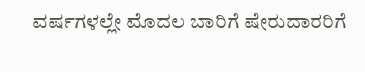ವರ್ಷಗಳಲ್ಲೇ ಮೊದಲ ಬಾರಿಗೆ ಷೇರುದಾರರಿಗೆ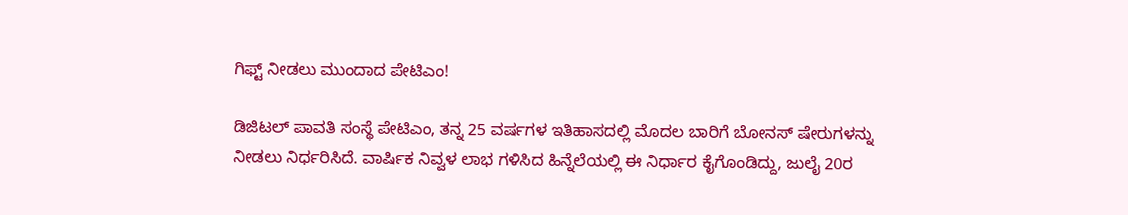ಗಿಫ್ಟ್‌ ನೀಡಲು ಮುಂದಾದ ಪೇಟಿಎಂ!

ಡಿಜಿಟಲ್ ಪಾವತಿ ಸಂಸ್ಥೆ ಪೇಟಿಎಂ, ತನ್ನ 25 ವರ್ಷಗಳ ಇತಿಹಾಸದಲ್ಲಿ ಮೊದಲ ಬಾರಿಗೆ ಬೋನಸ್ ಷೇರುಗಳನ್ನು ನೀಡಲು ನಿರ್ಧರಿಸಿದೆ. ವಾರ್ಷಿಕ ನಿವ್ವಳ ಲಾಭ ಗಳಿಸಿದ ಹಿನ್ನೆಲೆಯಲ್ಲಿ ಈ ನಿರ್ಧಾರ ಕೈಗೊಂಡಿದ್ದು, ಜುಲೈ 20ರ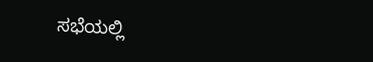ಸಭೆಯಲ್ಲಿ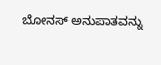ಬೋನಸ್ ಅನುಪಾತವನ್ನು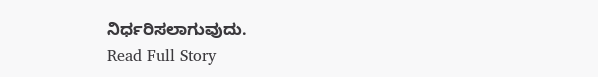ನಿರ್ಧರಿಸಲಾಗುವುದು.
Read Full Story